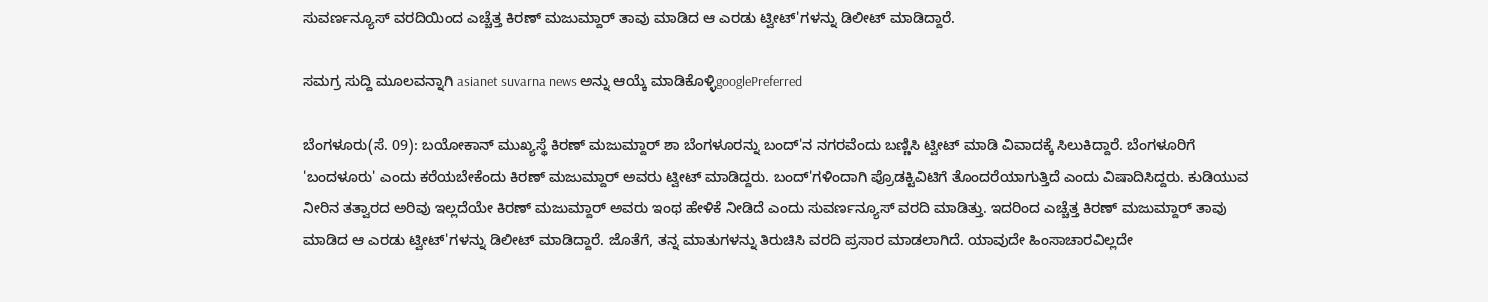ಸುವರ್ಣನ್ಯೂಸ್ ವರದಿಯಿಂದ ಎಚ್ಚೆತ್ತ ಕಿರಣ್ ಮಜುಮ್ದಾರ್ ತಾವು ಮಾಡಿದ ಆ ಎರಡು ಟ್ವೀಟ್'ಗಳನ್ನು ಡಿಲೀಟ್ ಮಾಡಿದ್ದಾರೆ.

ಸಮಗ್ರ ಸುದ್ದಿ ಮೂಲವನ್ನಾಗಿ asianet suvarna news ಅನ್ನು ಆಯ್ಕೆ ಮಾಡಿಕೊಳ್ಳಿgooglePreferred

ಬೆಂಗಳೂರು(ಸೆ. 09): ಬಯೋಕಾನ್ ಮುಖ್ಯಸ್ಥೆ ಕಿರಣ್ ಮಜುಮ್ದಾರ್ ಶಾ ಬೆಂಗಳೂರನ್ನು ಬಂದ್'ನ ನಗರವೆಂದು ಬಣ್ಣಿಸಿ ಟ್ವೀಟ್ ಮಾಡಿ ವಿವಾದಕ್ಕೆ ಸಿಲುಕಿದ್ದಾರೆ. ಬೆಂಗಳೂರಿಗೆ 'ಬಂದಳೂರು' ಎಂದು ಕರೆಯಬೇಕೆಂದು ಕಿರಣ್ ಮಜುಮ್ದಾರ್ ಅವರು ಟ್ವೀಟ್ ಮಾಡಿದ್ದರು. ಬಂದ್'ಗಳಿಂದಾಗಿ ಪ್ರೊಡಕ್ಟಿವಿಟಿಗೆ ತೊಂದರೆಯಾಗುತ್ತಿದೆ ಎಂದು ವಿಷಾದಿಸಿದ್ದರು. ಕುಡಿಯುವ ನೀರಿನ ತತ್ವಾರದ ಅರಿವು ಇಲ್ಲದೆಯೇ ಕಿರಣ್ ಮಜುಮ್ದಾರ್ ಅವರು ಇಂಥ ಹೇಳಿಕೆ ನೀಡಿದೆ ಎಂದು ಸುವರ್ಣನ್ಯೂಸ್ ವರದಿ ಮಾಡಿತ್ತು. ಇದರಿಂದ ಎಚ್ಚೆತ್ತ ಕಿರಣ್ ಮಜುಮ್ದಾರ್ ತಾವು ಮಾಡಿದ ಆ ಎರಡು ಟ್ವೀಟ್'ಗಳನ್ನು ಡಿಲೀಟ್ ಮಾಡಿದ್ದಾರೆ. ಜೊತೆಗೆ, ತನ್ನ ಮಾತುಗಳನ್ನು ತಿರುಚಿಸಿ ವರದಿ ಪ್ರಸಾರ ಮಾಡಲಾಗಿದೆ. ಯಾವುದೇ ಹಿಂಸಾಚಾರವಿಲ್ಲದೇ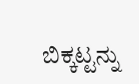ಬಿಕ್ಕಟ್ಟನ್ನು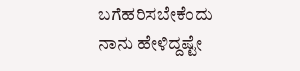ಬಗೆಹರಿಸಬೇಕೆಂದು ನಾನು ಹೇಳಿದ್ದಷ್ಟೇ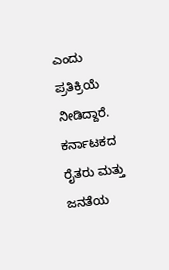ಎಂದು ಪ್ರತಿಕ್ರಿಯೆ ನೀಡಿದ್ದಾರೆ. ಕರ್ನಾಟಕದ ರೈತರು ಮತ್ತು ಜನತೆಯ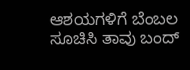ಆಶಯಗಳಿಗೆ ಬೆಂಬಲ ಸೂಚಿಸಿ ತಾವು ಬಂದ್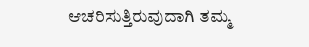ಆಚರಿಸುತ್ತಿರುವುದಾಗಿ ತಮ್ಮ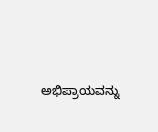ಅಭಿಪ್ರಾಯವನ್ನು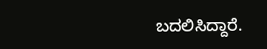ಬದಲಿಸಿದ್ದಾರೆ.